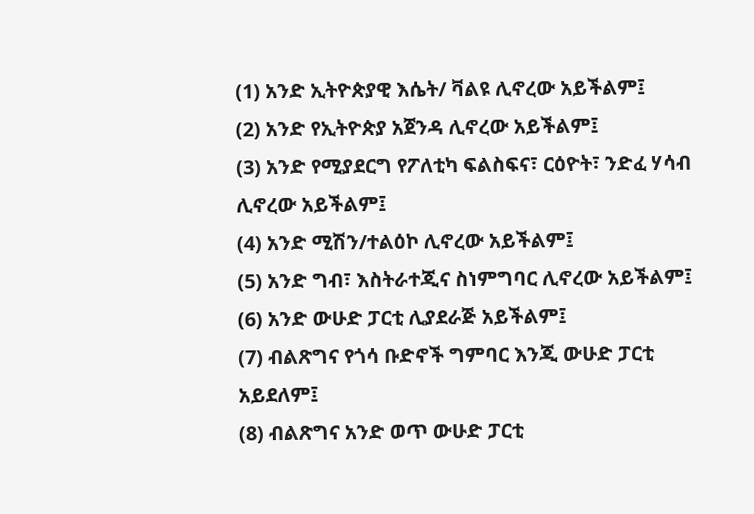(1) አንድ ኢትዮጵያዊ እሴት/ ቫልዩ ሊኖረው አይችልም፤
(2) አንድ የኢትዮጵያ አጀንዳ ሊኖረው አይችልም፤
(3) አንድ የሚያደርግ የፖለቲካ ፍልስፍና፣ ርዕዮት፣ ንድፈ ሃሳብ ሊኖረው አይችልም፤
(4) አንድ ሚሽን/ተልዕኮ ሊኖረው አይችልም፤
(5) አንድ ግብ፣ እስትራተጂና ስነምግባር ሊኖረው አይችልም፤
(6) አንድ ውሁድ ፓርቲ ሊያደራጅ አይችልም፤
(7) ብልጽግና የጎሳ ቡድኖች ግምባር እንጂ ውሁድ ፓርቲ አይደለም፤
(8) ብልጽግና አንድ ወጥ ውሁድ ፓርቲ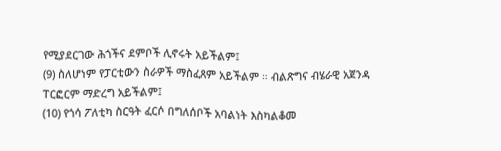የሚያደርገው ሕጎችና ደምቦች ሊኖሩት አይችልም፤
(9) ስለሆነም የፓርቲውን ስራዎች ማስፈጸም አይችልም ። ብልጽግና ብሄራዊ አጀንዳ ፐርፎርም ማድረግ አይችልም፤
(10) የጎሳ ፖለቲካ ስርዓት ፈርሶ በግለሰቦች አባልነት እስካልቆመ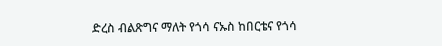ድረስ ብልጽግና ማለት የጎሳ ናኡስ ከበርቴና የጎሳ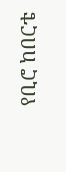የቢሮ ከበርቴ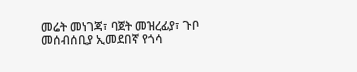መሬት መነገጃ፣ ባጀት መዝረፊያ፣ ጉቦ መሰብሰቢያ ኢመደበኛ የጎሳ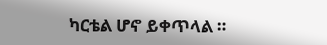ካርቴል ሆኖ ይቀጥላል ።